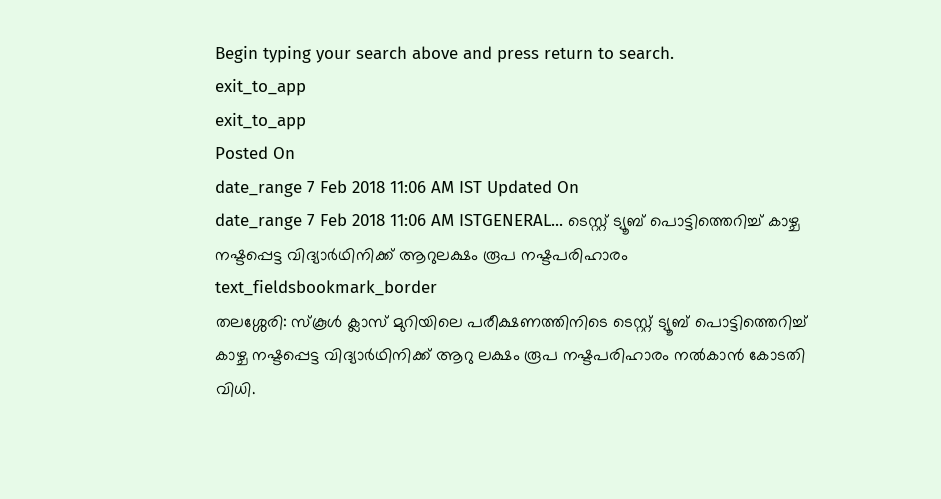Begin typing your search above and press return to search.
exit_to_app
exit_to_app
Posted On
date_range 7 Feb 2018 11:06 AM IST Updated On
date_range 7 Feb 2018 11:06 AM ISTGENERAL... ടെസ്റ്റ് ട്യൂബ് പൊട്ടിത്തെറിച്ച് കാഴ്ച നഷ്ടപ്പെട്ട വിദ്യാർഥിനിക്ക് ആറുലക്ഷം രൂപ നഷ്ടപരിഹാരം
text_fieldsbookmark_border
തലശ്ശേരി: സ്കൂൾ ക്ലാസ് മുറിയിലെ പരീക്ഷണത്തിനിടെ ടെസ്റ്റ് ട്യൂബ് പൊട്ടിത്തെറിച്ച് കാഴ്ച നഷ്ടപ്പെട്ട വിദ്യാർഥിനിക്ക് ആറു ലക്ഷം രൂപ നഷ്ടപരിഹാരം നൽകാൻ കോടതി വിധി.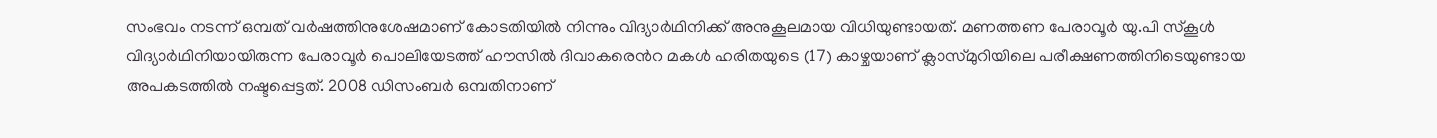സംഭവം നടന്ന് ഒമ്പത് വർഷത്തിനുശേഷമാണ് കോടതിയിൽ നിന്നും വിദ്യാർഥിനിക്ക് അനുകൂലമായ വിധിയുണ്ടായത്. മണത്തണ പേരാവൂർ യു.പി സ്കൂൾ വിദ്യാർഥിനിയായിരുന്ന പേരാവൂർ പൊലിയേടത്ത് ഹൗസിൽ ദിവാകരെൻറ മകൾ ഹരിതയുടെ (17) കാഴ്ചയാണ് ക്ലാസ്മുറിയിലെ പരീക്ഷണത്തിനിടെയുണ്ടായ അപകടത്തിൽ നഷ്ടപ്പെട്ടത്. 2008 ഡിസംബർ ഒമ്പതിനാണ്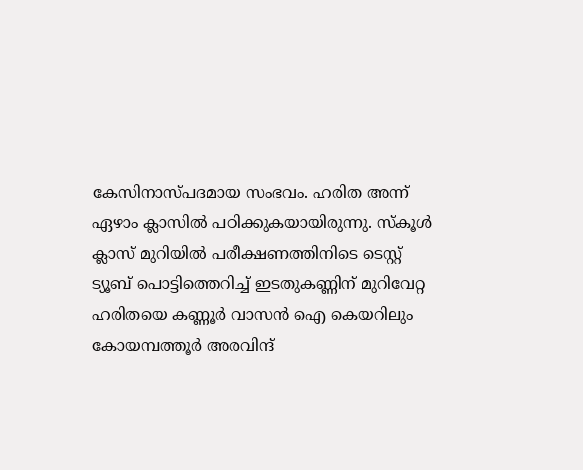കേസിനാസ്പദമായ സംഭവം. ഹരിത അന്ന് ഏഴാം ക്ലാസിൽ പഠിക്കുകയായിരുന്നു. സ്കൂൾ ക്ലാസ് മുറിയിൽ പരീക്ഷണത്തിനിടെ ടെസ്റ്റ് ട്യൂബ് പൊട്ടിത്തെറിച്ച് ഇടതുകണ്ണിന് മുറിവേറ്റ ഹരിതയെ കണ്ണൂർ വാസൻ ഐ കെയറിലും കോയമ്പത്തൂർ അരവിന്ദ്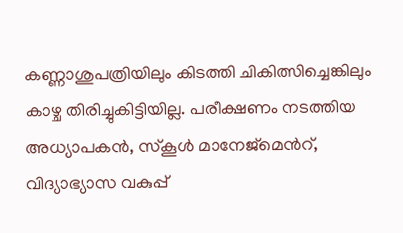കണ്ണാശുപത്രിയിലും കിടത്തി ചികിത്സിച്ചെങ്കിലും കാഴ്ച തിരിച്ചുകിട്ടിയില്ല. പരീക്ഷണം നടത്തിയ അധ്യാപകൻ, സ്കൂൾ മാനേജ്മെൻറ്, വിദ്യാഭ്യാസ വകുപ്പ്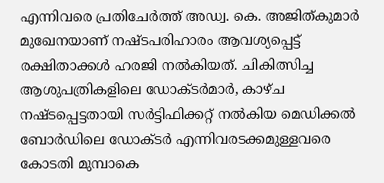എന്നിവരെ പ്രതിചേർത്ത് അഡ്വ. കെ. അജിത്കുമാർ മുഖേനയാണ് നഷ്ടപരിഹാരം ആവശ്യപ്പെട്ട് രക്ഷിതാക്കൾ ഹരജി നൽകിയത്. ചികിത്സിച്ച ആശുപത്രികളിലെ ഡോക്ടർമാർ, കാഴ്ച നഷ്ടപ്പെട്ടതായി സർട്ടിഫിക്കറ്റ് നൽകിയ മെഡിക്കൽ ബോർഡിലെ ഡോക്ടർ എന്നിവരടക്കമുള്ളവരെ കോടതി മുമ്പാകെ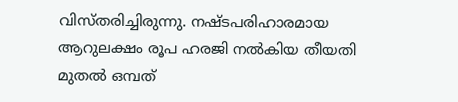വിസ്തരിച്ചിരുന്നു. നഷ്ടപരിഹാരമായ ആറുലക്ഷം രൂപ ഹരജി നൽകിയ തീയതി മുതൽ ഒമ്പത്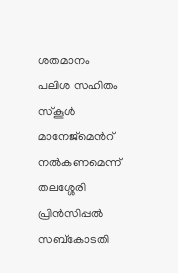ശതമാനം പലിശ സഹിതം സ്കൂൾ മാനേജ്മെൻറ് നൽകണമെന്ന് തലശ്ശേരി പ്രിൻസിപ്പൽ സബ്കോടതി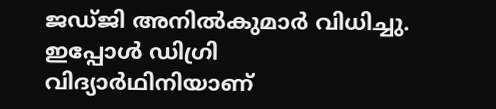ജഡ്ജി അനിൽകുമാർ വിധിച്ചു. ഇപ്പോൾ ഡിഗ്രി വിദ്യാർഥിനിയാണ്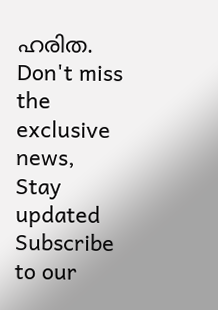ഹരിത.
Don't miss the exclusive news, Stay updated
Subscribe to our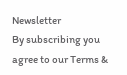Newsletter
By subscribing you agree to our Terms &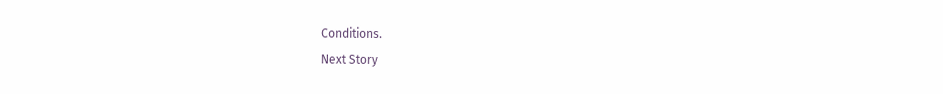Conditions.
Next Story